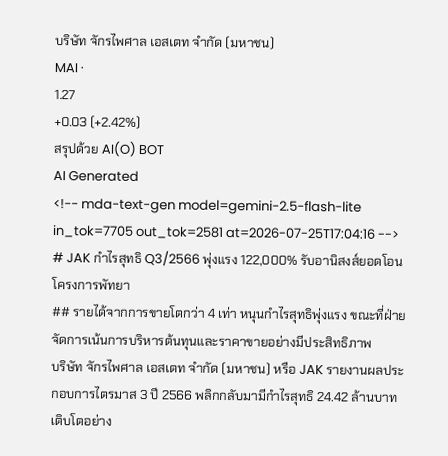บริษัท จักรไพศาล เอสเตท จำกัด (มหาชน)
MAI ·
1.27
+0.03 (+2.42%)
สรุปด้วย AI(O) BOT
AI Generated
<!-- mda-text-gen model=gemini-2.5-flash-lite in_tok=7705 out_tok=2581 at=2026-07-25T17:04:16 -->
# JAK กำไรสุทธิ Q3/2566 พุ่งแรง 122,000% รับอานิสงส์ยอดโอนโครงการพัทยา
## รายได้จากการขายโตกว่า 4 เท่า หนุนกำไรสุทธิพุ่งแรง ขณะที่ฝ่ายจัดการเน้นการบริหารต้นทุนและราคาขายอย่างมีประสิทธิภาพ
บริษัท จักรไพศาล เอสเตท จำกัด (มหาชน) หรือ JAK รายงานผลประกอบการไตรมาส 3 ปี 2566 พลิกกลับมามีกำไรสุทธิ 24.42 ล้านบาท เติบโตอย่าง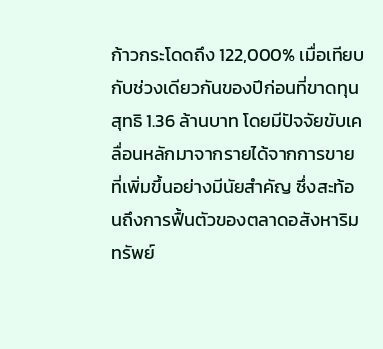ก้าวกระโดดถึง 122,000% เมื่อเทียบกับช่วงเดียวกันของปีก่อนที่ขาดทุนสุทธิ 1.36 ล้านบาท โดยมีปัจจัยขับเคลื่อนหลักมาจากรายได้จากการขายที่เพิ่มขึ้นอย่างมีนัยสำคัญ ซึ่งสะท้อนถึงการฟื้นตัวของตลาดอสังหาริมทรัพย์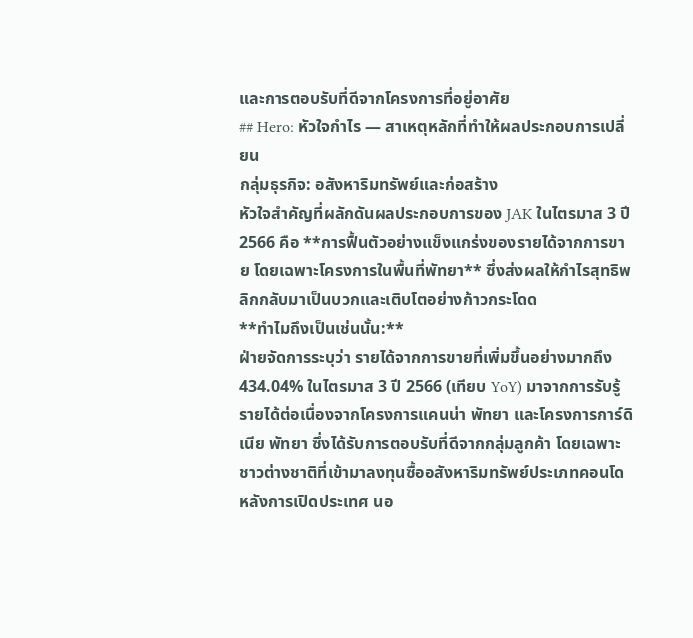และการตอบรับที่ดีจากโครงการที่อยู่อาศัย
## Hero: หัวใจกำไร — สาเหตุหลักที่ทำให้ผลประกอบการเปลี่ยน
กลุ่มธุรกิจ: อสังหาริมทรัพย์และก่อสร้าง
หัวใจสำคัญที่ผลักดันผลประกอบการของ JAK ในไตรมาส 3 ปี 2566 คือ **การฟื้นตัวอย่างแข็งแกร่งของรายได้จากการขาย โดยเฉพาะโครงการในพื้นที่พัทยา** ซึ่งส่งผลให้กำไรสุทธิพลิกกลับมาเป็นบวกและเติบโตอย่างก้าวกระโดด
**ทำไมถึงเป็นเช่นนั้น:**
ฝ่ายจัดการระบุว่า รายได้จากการขายที่เพิ่มขึ้นอย่างมากถึง 434.04% ในไตรมาส 3 ปี 2566 (เทียบ YoY) มาจากการรับรู้รายได้ต่อเนื่องจากโครงการแคนน่า พัทยา และโครงการการ์ดิเนีย พัทยา ซึ่งได้รับการตอบรับที่ดีจากกลุ่มลูกค้า โดยเฉพาะชาวต่างชาติที่เข้ามาลงทุนซื้ออสังหาริมทรัพย์ประเภทคอนโดหลังการเปิดประเทศ นอ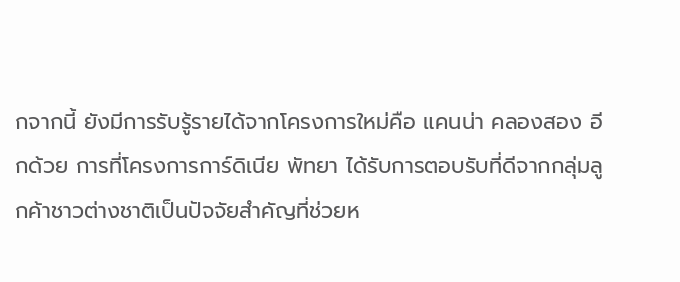กจากนี้ ยังมีการรับรู้รายได้จากโครงการใหม่คือ แคนน่า คลองสอง อีกด้วย การที่โครงการการ์ดิเนีย พัทยา ได้รับการตอบรับที่ดีจากกลุ่มลูกค้าชาวต่างชาติเป็นปัจจัยสำคัญที่ช่วยห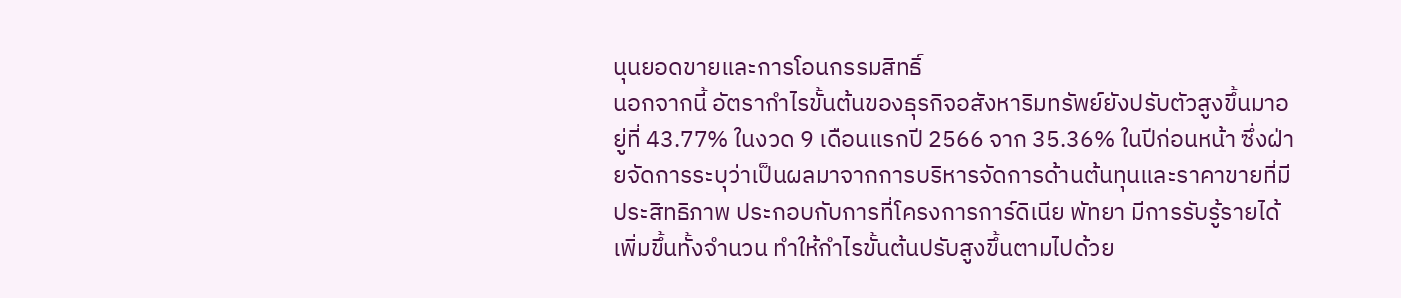นุนยอดขายและการโอนกรรมสิทธิ์
นอกจากนี้ อัตรากำไรขั้นต้นของธุรกิจอสังหาริมทรัพย์ยังปรับตัวสูงขึ้นมาอยู่ที่ 43.77% ในงวด 9 เดือนแรกปี 2566 จาก 35.36% ในปีก่อนหน้า ซึ่งฝ่ายจัดการระบุว่าเป็นผลมาจากการบริหารจัดการด้านต้นทุนและราคาขายที่มีประสิทธิภาพ ประกอบกับการที่โครงการการ์ดิเนีย พัทยา มีการรับรู้รายได้เพิ่มขึ้นทั้งจำนวน ทำให้กำไรขั้นต้นปรับสูงขึ้นตามไปด้วย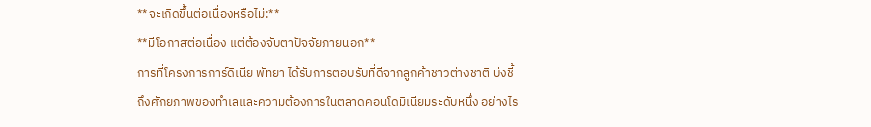**จะเกิดขึ้นต่อเนื่องหรือไม่:**
**มีโอกาสต่อเนื่อง แต่ต้องจับตาปัจจัยภายนอก**
การที่โครงการการ์ดิเนีย พัทยา ได้รับการตอบรับที่ดีจากลูกค้าชาวต่างชาติ บ่งชี้ถึงศักยภาพของทำเลและความต้องการในตลาดคอนโดมิเนียมระดับหนึ่ง อย่างไร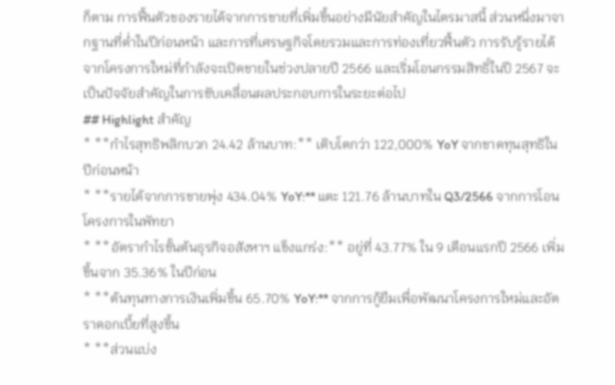ก็ตาม การฟื้นตัวของรายได้จากการขายที่เพิ่มขึ้นอย่างมีนัยสำคัญในไตรมาสนี้ ส่วนหนึ่งมาจากฐานที่ต่ำในปีก่อนหน้า และการที่เศรษฐกิจโดยรวมและการท่องเที่ยวฟื้นตัว การรับรู้รายได้จากโครงการใหม่ที่กำลังจะเปิดขายในช่วงปลายปี 2566 และเริ่มโอนกรรมสิทธิ์ในปี 2567 จะเป็นปัจจัยสำคัญในการขับเคลื่อนผลประกอบการในระยะต่อไป
## Highlight สำคัญ
* **กำไรสุทธิพลิกบวก 24.42 ล้านบาท:** เติบโตกว่า 122,000% YoY จากขาดทุนสุทธิในปีก่อนหน้า
* **รายได้จากการขายพุ่ง 434.04% YoY:** แตะ 121.76 ล้านบาทใน Q3/2566 จากการโอนโครงการในพัทยา
* **อัตรากำไรขั้นต้นธุรกิจอสังหาฯ แข็งแกร่ง:** อยู่ที่ 43.77% ใน 9 เดือนแรกปี 2566 เพิ่มขึ้นจาก 35.36% ในปีก่อน
* **ต้นทุนทางการเงินเพิ่มขึ้น 65.70% YoY:** จากการกู้ยืมเพื่อพัฒนาโครงการใหม่และอัตราดอกเบี้ยที่สูงขึ้น
* **ส่วนแบ่ง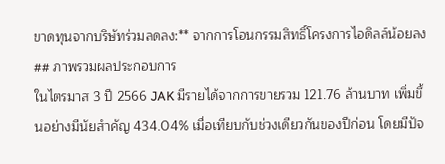ขาดทุนจากบริษัทร่วมลดลง:** จากการโอนกรรมสิทธิ์โครงการไอดิลล์น้อยลง
## ภาพรวมผลประกอบการ
ในไตรมาส 3 ปี 2566 JAK มีรายได้จากการขายรวม 121.76 ล้านบาท เพิ่มขึ้นอย่างมีนัยสำคัญ 434.04% เมื่อเทียบกับช่วงเดียวกันของปีก่อน โดยมีปัจ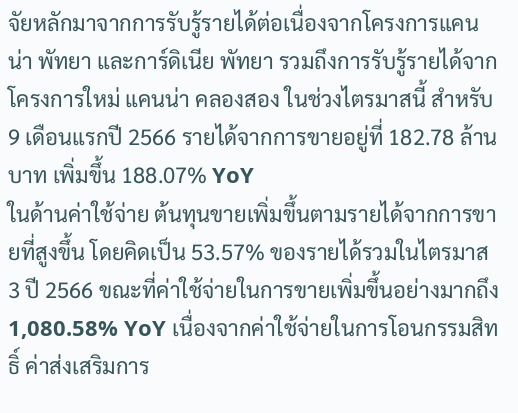จัยหลักมาจากการรับรู้รายได้ต่อเนื่องจากโครงการแคนน่า พัทยา และการ์ดิเนีย พัทยา รวมถึงการรับรู้รายได้จากโครงการใหม่ แคนน่า คลองสอง ในช่วงไตรมาสนี้ สำหรับ 9 เดือนแรกปี 2566 รายได้จากการขายอยู่ที่ 182.78 ล้านบาท เพิ่มขึ้น 188.07% YoY
ในด้านค่าใช้จ่าย ต้นทุนขายเพิ่มขึ้นตามรายได้จากการขายที่สูงขึ้น โดยคิดเป็น 53.57% ของรายได้รวมในไตรมาส 3 ปี 2566 ขณะที่ค่าใช้จ่ายในการขายเพิ่มขึ้นอย่างมากถึง 1,080.58% YoY เนื่องจากค่าใช้จ่ายในการโอนกรรมสิทธิ์ ค่าส่งเสริมการ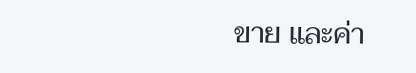ขาย และค่า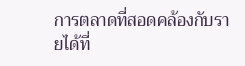การตลาดที่สอดคล้องกับรายได้ที่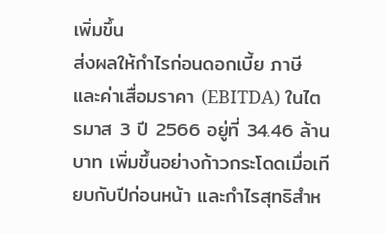เพิ่มขึ้น
ส่งผลให้กำไรก่อนดอกเบี้ย ภาษี และค่าเสื่อมราคา (EBITDA) ในไตรมาส 3 ปี 2566 อยู่ที่ 34.46 ล้านบาท เพิ่มขึ้นอย่างก้าวกระโดดเมื่อเทียบกับปีก่อนหน้า และกำไรสุทธิสำห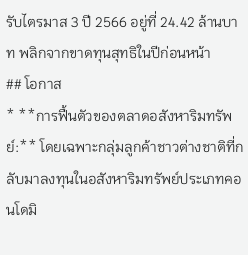รับไตรมาส 3 ปี 2566 อยู่ที่ 24.42 ล้านบาท พลิกจากขาดทุนสุทธิในปีก่อนหน้า
## โอกาส
* **การฟื้นตัวของตลาดอสังหาริมทรัพย์:** โดยเฉพาะกลุ่มลูกค้าชาวต่างชาติที่กลับมาลงทุนในอสังหาริมทรัพย์ประเภทคอนโดมิ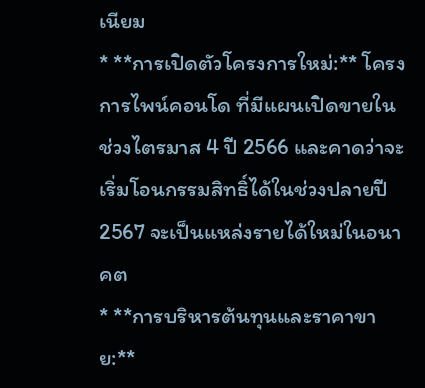เนียม
* **การเปิดตัวโครงการใหม่:** โครงการไพน์คอนโด ที่มีแผนเปิดขายในช่วงไตรมาส 4 ปี 2566 และคาดว่าจะเริ่มโอนกรรมสิทธิ์ได้ในช่วงปลายปี 2567 จะเป็นแหล่งรายได้ใหม่ในอนาคต
* **การบริหารต้นทุนและราคาขาย:**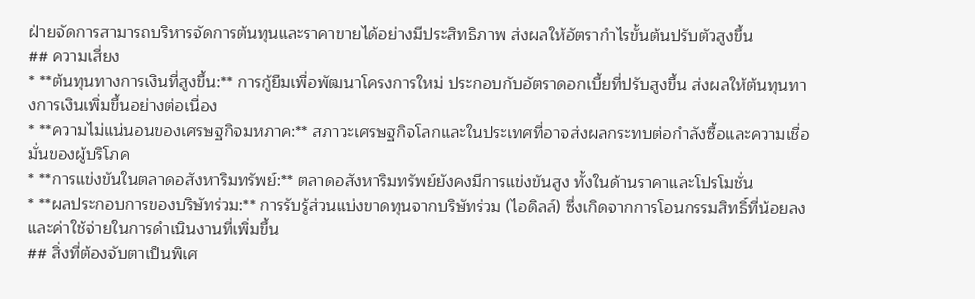ฝ่ายจัดการสามารถบริหารจัดการต้นทุนและราคาขายได้อย่างมีประสิทธิภาพ ส่งผลให้อัตรากำไรขั้นต้นปรับตัวสูงขึ้น
## ความเสี่ยง
* **ต้นทุนทางการเงินที่สูงขึ้น:** การกู้ยืมเพื่อพัฒนาโครงการใหม่ ประกอบกับอัตราดอกเบี้ยที่ปรับสูงขึ้น ส่งผลให้ต้นทุนทางการเงินเพิ่มขึ้นอย่างต่อเนื่อง
* **ความไม่แน่นอนของเศรษฐกิจมหภาค:** สภาวะเศรษฐกิจโลกและในประเทศที่อาจส่งผลกระทบต่อกำลังซื้อและความเชื่อมั่นของผู้บริโภค
* **การแข่งขันในตลาดอสังหาริมทรัพย์:** ตลาดอสังหาริมทรัพย์ยังคงมีการแข่งขันสูง ทั้งในด้านราคาและโปรโมชั่น
* **ผลประกอบการของบริษัทร่วม:** การรับรู้ส่วนแบ่งขาดทุนจากบริษัทร่วม (ไอดิลล์) ซึ่งเกิดจากการโอนกรรมสิทธิ์ที่น้อยลงและค่าใช้จ่ายในการดำเนินงานที่เพิ่มขึ้น
## สิ่งที่ต้องจับตาเป็นพิเศ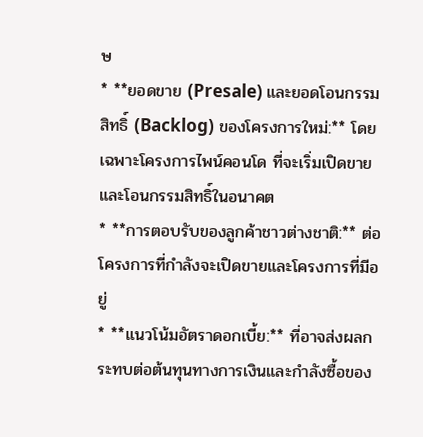ษ
* **ยอดขาย (Presale) และยอดโอนกรรมสิทธิ์ (Backlog) ของโครงการใหม่:** โดยเฉพาะโครงการไพน์คอนโด ที่จะเริ่มเปิดขายและโอนกรรมสิทธิ์ในอนาคต
* **การตอบรับของลูกค้าชาวต่างชาติ:** ต่อโครงการที่กำลังจะเปิดขายและโครงการที่มีอยู่
* **แนวโน้มอัตราดอกเบี้ย:** ที่อาจส่งผลกระทบต่อต้นทุนทางการเงินและกำลังซื้อของ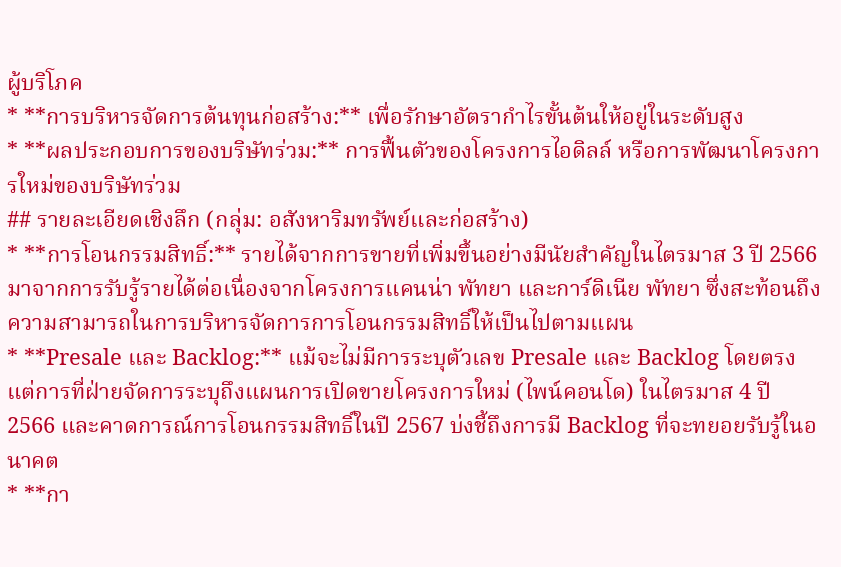ผู้บริโภค
* **การบริหารจัดการต้นทุนก่อสร้าง:** เพื่อรักษาอัตรากำไรขั้นต้นให้อยู่ในระดับสูง
* **ผลประกอบการของบริษัทร่วม:** การฟื้นตัวของโครงการไอดิลล์ หรือการพัฒนาโครงการใหม่ของบริษัทร่วม
## รายละเอียดเชิงลึก (กลุ่ม: อสังหาริมทรัพย์และก่อสร้าง)
* **การโอนกรรมสิทธิ์:** รายได้จากการขายที่เพิ่มขึ้นอย่างมีนัยสำคัญในไตรมาส 3 ปี 2566 มาจากการรับรู้รายได้ต่อเนื่องจากโครงการแคนน่า พัทยา และการ์ดิเนีย พัทยา ซึ่งสะท้อนถึงความสามารถในการบริหารจัดการการโอนกรรมสิทธิ์ให้เป็นไปตามแผน
* **Presale และ Backlog:** แม้จะไม่มีการระบุตัวเลข Presale และ Backlog โดยตรง แต่การที่ฝ่ายจัดการระบุถึงแผนการเปิดขายโครงการใหม่ (ไพน์คอนโด) ในไตรมาส 4 ปี 2566 และคาดการณ์การโอนกรรมสิทธิ์ในปี 2567 บ่งชี้ถึงการมี Backlog ที่จะทยอยรับรู้ในอนาคต
* **กา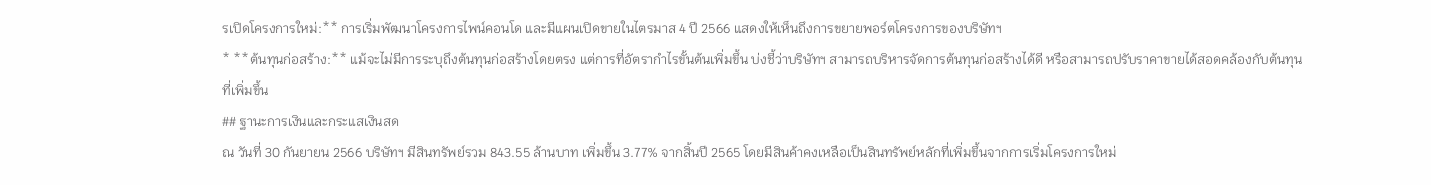รเปิดโครงการใหม่:** การเริ่มพัฒนาโครงการไพน์คอนโด และมีแผนเปิดขายในไตรมาส 4 ปี 2566 แสดงให้เห็นถึงการขยายพอร์ตโครงการของบริษัทฯ
* **ต้นทุนก่อสร้าง:** แม้จะไม่มีการระบุถึงต้นทุนก่อสร้างโดยตรง แต่การที่อัตรากำไรขั้นต้นเพิ่มขึ้น บ่งชี้ว่าบริษัทฯ สามารถบริหารจัดการต้นทุนก่อสร้างได้ดี หรือสามารถปรับราคาขายได้สอดคล้องกับต้นทุนที่เพิ่มขึ้น
## ฐานะการเงินและกระแสเงินสด
ณ วันที่ 30 กันยายน 2566 บริษัทฯ มีสินทรัพย์รวม 843.55 ล้านบาท เพิ่มขึ้น 3.77% จากสิ้นปี 2565 โดยมีสินค้าคงเหลือเป็นสินทรัพย์หลักที่เพิ่มขึ้นจากการเริ่มโครงการใหม่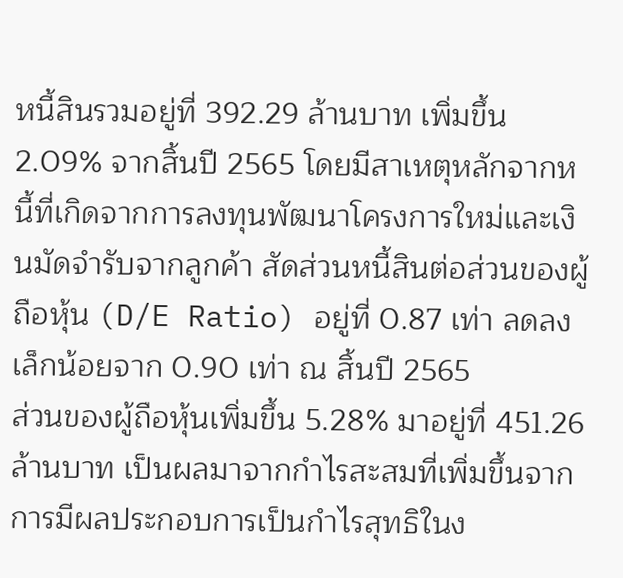หนี้สินรวมอยู่ที่ 392.29 ล้านบาท เพิ่มขึ้น 2.09% จากสิ้นปี 2565 โดยมีสาเหตุหลักจากหนี้ที่เกิดจากการลงทุนพัฒนาโครงการใหม่และเงินมัดจำรับจากลูกค้า สัดส่วนหนี้สินต่อส่วนของผู้ถือหุ้น (D/E Ratio) อยู่ที่ 0.87 เท่า ลดลงเล็กน้อยจาก 0.90 เท่า ณ สิ้นปี 2565
ส่วนของผู้ถือหุ้นเพิ่มขึ้น 5.28% มาอยู่ที่ 451.26 ล้านบาท เป็นผลมาจากกำไรสะสมที่เพิ่มขึ้นจากการมีผลประกอบการเป็นกำไรสุทธิในง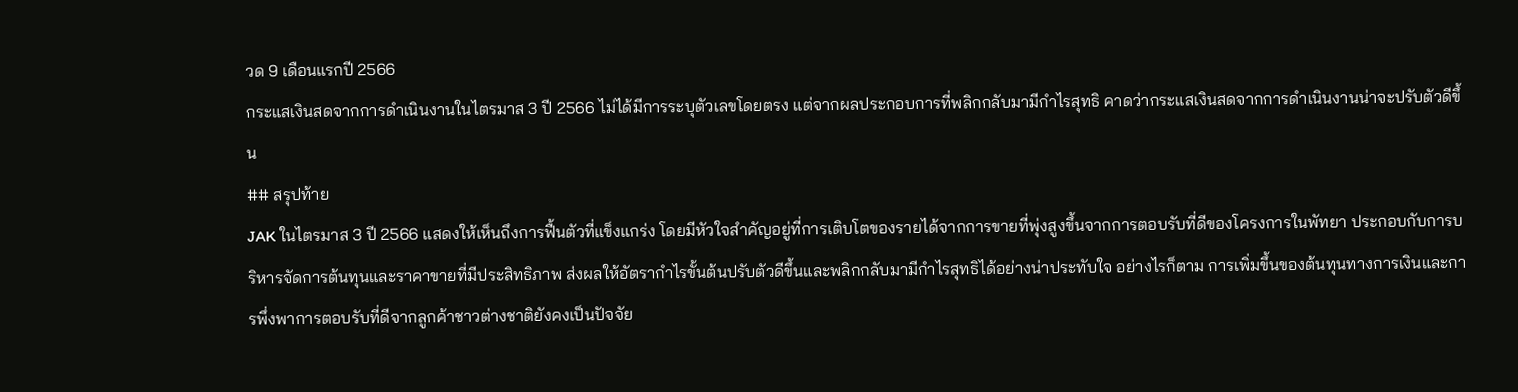วด 9 เดือนแรกปี 2566
กระแสเงินสดจากการดำเนินงานในไตรมาส 3 ปี 2566 ไม่ได้มีการระบุตัวเลขโดยตรง แต่จากผลประกอบการที่พลิกกลับมามีกำไรสุทธิ คาดว่ากระแสเงินสดจากการดำเนินงานน่าจะปรับตัวดีขึ้น
## สรุปท้าย
JAK ในไตรมาส 3 ปี 2566 แสดงให้เห็นถึงการฟื้นตัวที่แข็งแกร่ง โดยมีหัวใจสำคัญอยู่ที่การเติบโตของรายได้จากการขายที่พุ่งสูงขึ้นจากการตอบรับที่ดีของโครงการในพัทยา ประกอบกับการบริหารจัดการต้นทุนและราคาขายที่มีประสิทธิภาพ ส่งผลให้อัตรากำไรขั้นต้นปรับตัวดีขึ้นและพลิกกลับมามีกำไรสุทธิได้อย่างน่าประทับใจ อย่างไรก็ตาม การเพิ่มขึ้นของต้นทุนทางการเงินและการพึ่งพาการตอบรับที่ดีจากลูกค้าชาวต่างชาติยังคงเป็นปัจจัย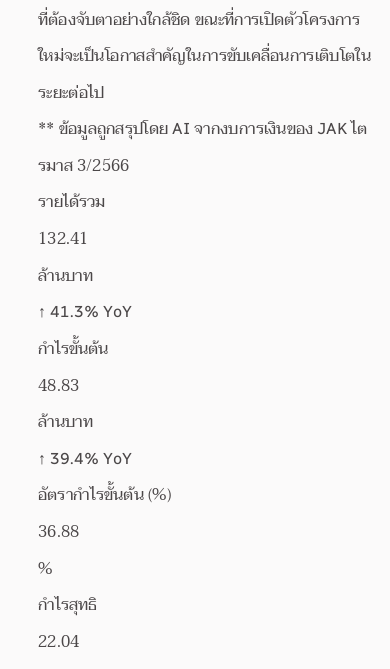ที่ต้องจับตาอย่างใกล้ชิด ขณะที่การเปิดตัวโครงการใหม่จะเป็นโอกาสสำคัญในการขับเคลื่อนการเติบโตในระยะต่อไป
** ข้อมูลถูกสรุปโดย AI จากงบการเงินของ JAK ไตรมาส 3/2566
รายได้รวม
132.41
ล้านบาท
↑ 41.3% YoY
กำไรขั้นต้น
48.83
ล้านบาท
↑ 39.4% YoY
อัตรากำไรขั้นต้น (%)
36.88
%
กำไรสุทธิ
22.04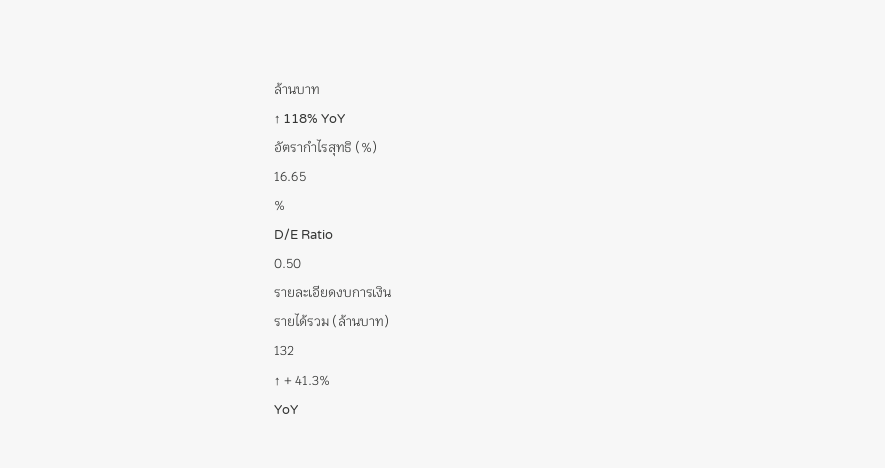ล้านบาท
↑ 118% YoY
อัตรากำไรสุทธิ (%)
16.65
%
D/E Ratio
0.50
รายละเอียดงบการเงิน
รายได้รวม (ล้านบาท)
132
↑ + 41.3%
YoY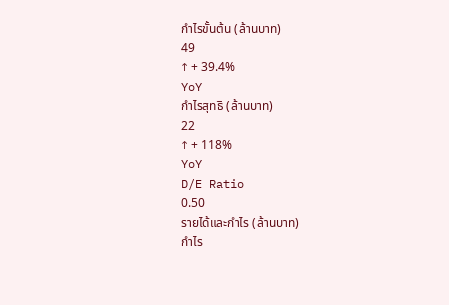กำไรขั้นต้น (ล้านบาท)
49
↑ + 39.4%
YoY
กำไรสุทธิ (ล้านบาท)
22
↑ + 118%
YoY
D/E Ratio
0.50
รายได้และกำไร (ล้านบาท)
กำไร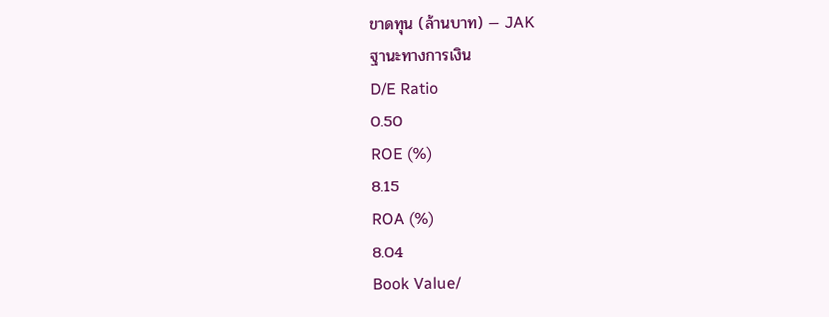ขาดทุน (ล้านบาท) — JAK
ฐานะทางการเงิน
D/E Ratio
0.50
ROE (%)
8.15
ROA (%)
8.04
Book Value/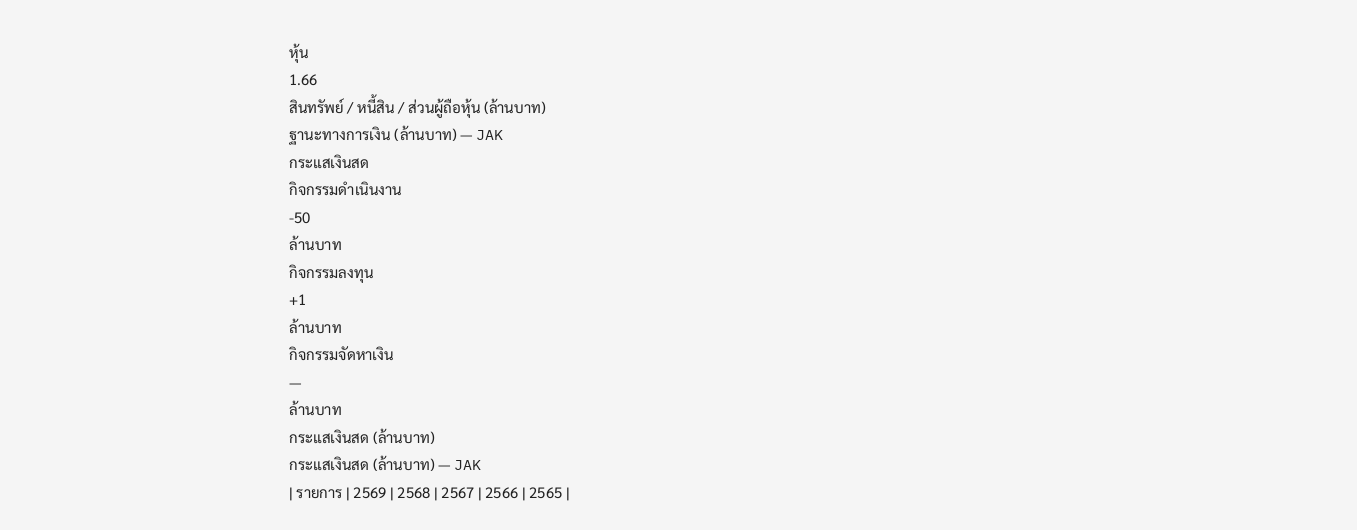หุ้น
1.66
สินทรัพย์ / หนี้สิน / ส่วนผู้ถือหุ้น (ล้านบาท)
ฐานะทางการเงิน (ล้านบาท) — JAK
กระแสเงินสด
กิจกรรมดำเนินงาน
-50
ล้านบาท
กิจกรรมลงทุน
+1
ล้านบาท
กิจกรรมจัดหาเงิน
—
ล้านบาท
กระแสเงินสด (ล้านบาท)
กระแสเงินสด (ล้านบาท) — JAK
| รายการ | 2569 | 2568 | 2567 | 2566 | 2565 |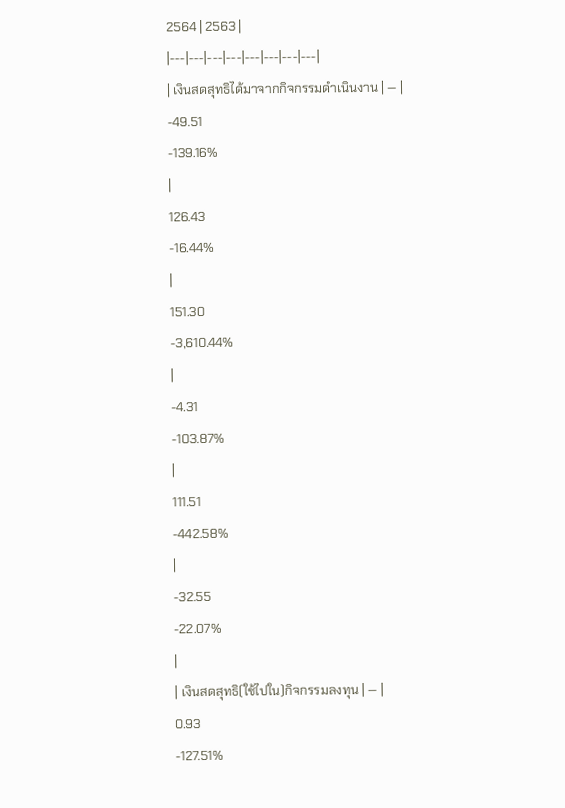2564 | 2563 |
|---|---|---|---|---|---|---|---|
| เงินสดสุทธิได้มาจากกิจกรรมดำเนินงาน | — |
-49.51
-139.16%
|
126.43
-16.44%
|
151.30
-3,610.44%
|
-4.31
-103.87%
|
111.51
-442.58%
|
-32.55
-22.07%
|
| เงินสดสุทธิ(ใช้ไปใน)กิจกรรมลงทุน | — |
0.93
-127.51%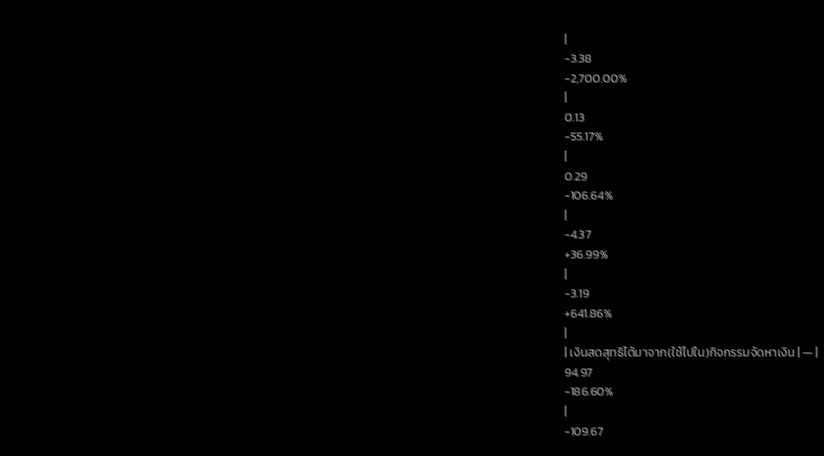|
-3.38
-2,700.00%
|
0.13
-55.17%
|
0.29
-106.64%
|
-4.37
+36.99%
|
-3.19
+641.86%
|
| เงินสดสุทธิได้มาจาก(ใช้ไปใน)กิจกรรมจัดหาเงิน | — |
94.97
-186.60%
|
-109.67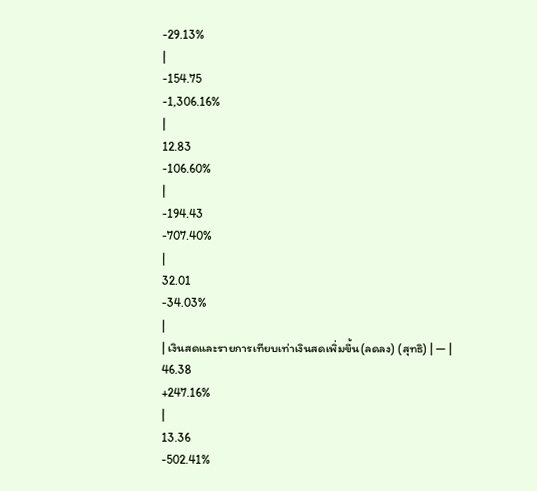-29.13%
|
-154.75
-1,306.16%
|
12.83
-106.60%
|
-194.43
-707.40%
|
32.01
-34.03%
|
| เงินสดและรายการเทียบเท่าเงินสดเพิ่มขึ้น(ลดลง) (สุทธิ) | — |
46.38
+247.16%
|
13.36
-502.41%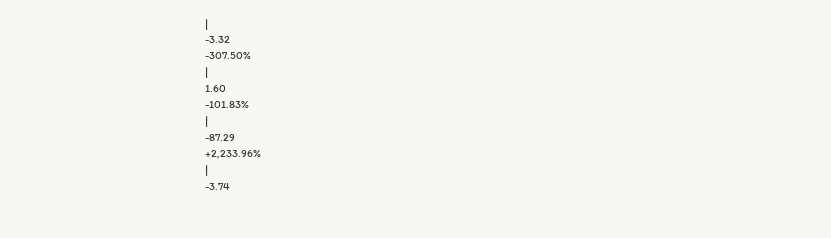|
-3.32
-307.50%
|
1.60
-101.83%
|
-87.29
+2,233.96%
|
-3.74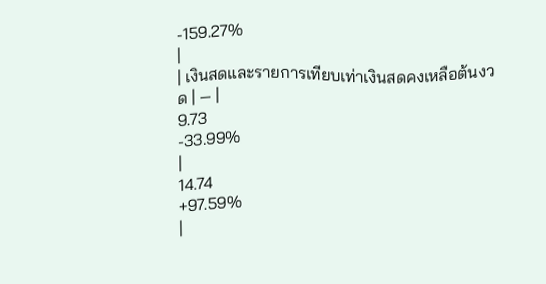-159.27%
|
| เงินสดและรายการเทียบเท่าเงินสดคงเหลือต้นงวด | — |
9.73
-33.99%
|
14.74
+97.59%
|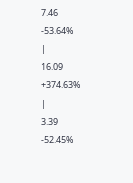7.46
-53.64%
|
16.09
+374.63%
|
3.39
-52.45%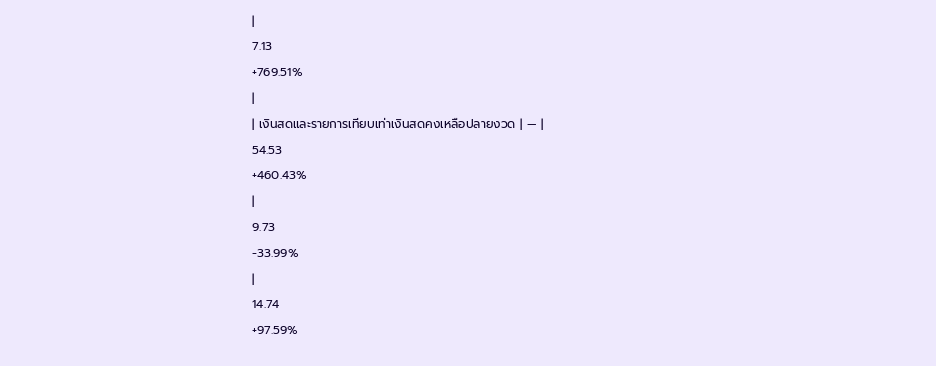|
7.13
+769.51%
|
| เงินสดและรายการเทียบเท่าเงินสดคงเหลือปลายงวด | — |
54.53
+460.43%
|
9.73
-33.99%
|
14.74
+97.59%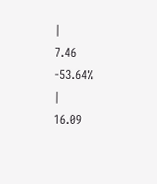|
7.46
-53.64%
|
16.09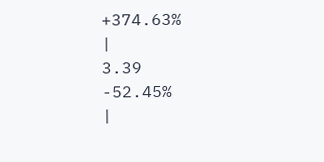+374.63%
|
3.39
-52.45%
|